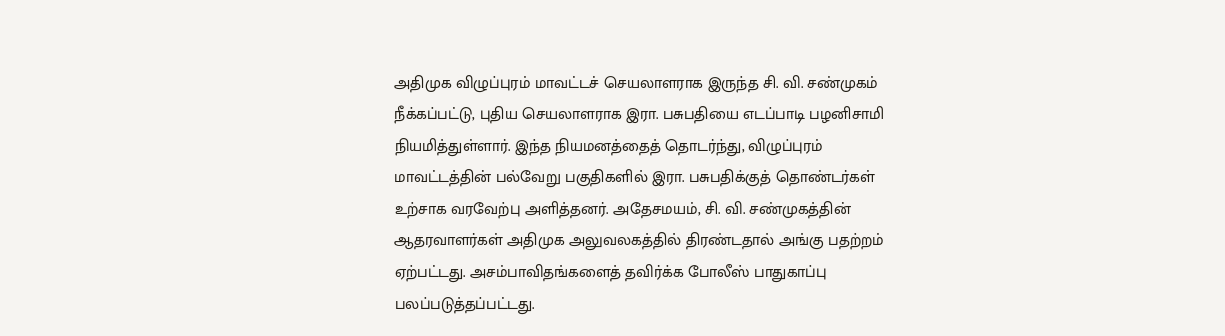அதிமுக விழுப்புரம் மாவட்டச் செயலாளராக இருந்த சி. வி. சண்முகம் நீக்கப்பட்டு, புதிய செயலாளராக இரா. பசுபதியை எடப்பாடி பழனிசாமி நியமித்துள்ளார். இந்த நியமனத்தைத் தொடர்ந்து, விழுப்புரம் மாவட்டத்தின் பல்வேறு பகுதிகளில் இரா. பசுபதிக்குத் தொண்டர்கள் உற்சாக வரவேற்பு அளித்தனர். அதேசமயம், சி. வி. சண்முகத்தின் ஆதரவாளர்கள் அதிமுக அலுவலகத்தில் திரண்டதால் அங்கு பதற்றம் ஏற்பட்டது. அசம்பாவிதங்களைத் தவிர்க்க போலீஸ் பாதுகாப்பு பலப்படுத்தப்பட்டது.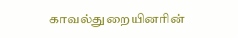காவல்துறையினரின்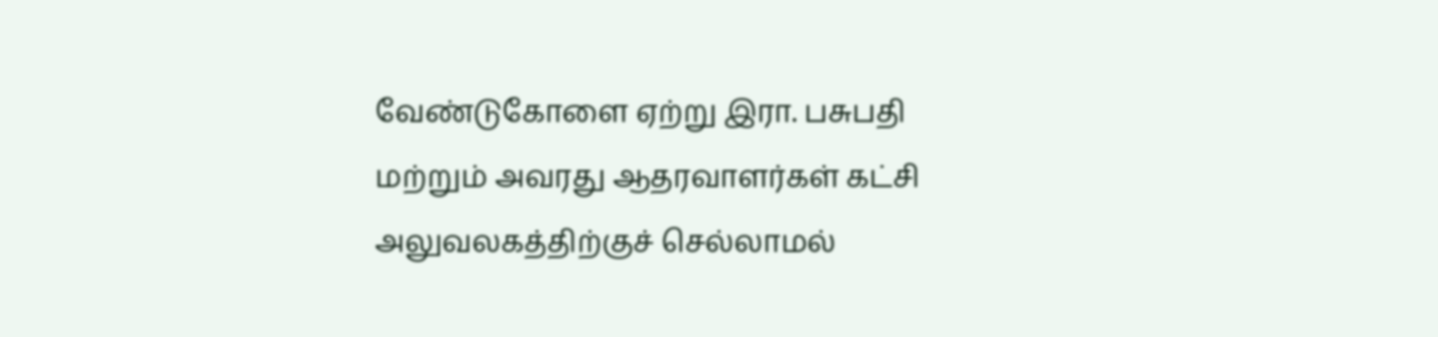வேண்டுகோளை ஏற்று இரா. பசுபதி மற்றும் அவரது ஆதரவாளர்கள் கட்சி அலுவலகத்திற்குச் செல்லாமல்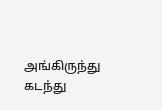அங்கிருந்து கடந்து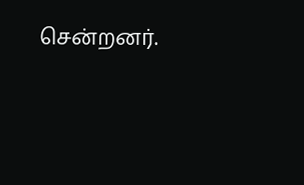சென்றனர்.